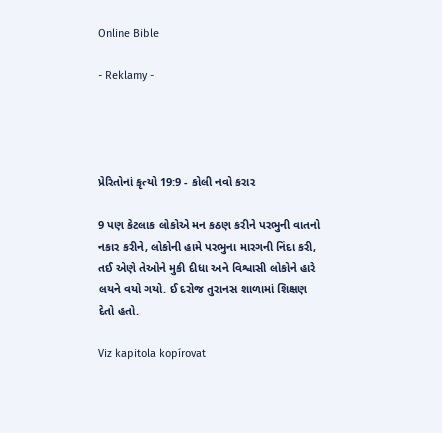Online Bible

- Reklamy -




પ્રેરિતોનાં કૃત્યો 19:9 - કોલી નવો કરાર

9 પણ કેટલાક લોકોએ મન કઠણ કરીને પરભુની વાતનો નકાર કરીને, લોકોની હામે પરભુના મારગની નિંદા કરી, તઈ એણે તેઓને મુકી દીધા અને વિશ્વાસી લોકોને હારે લયને વયો ગયો. ઈ દરોજ તુરાનસ શાળામાં શિક્ષણ દેતો હતો.

Viz kapitola kopírovat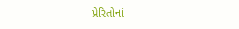પ્રેરિતોનાં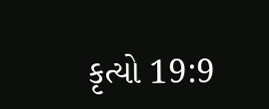કૃત્યો 19:9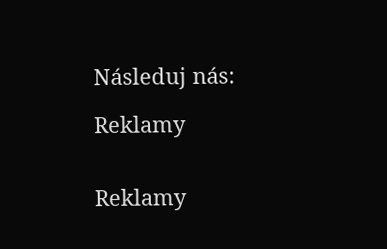Následuj nás:

Reklamy


Reklamy